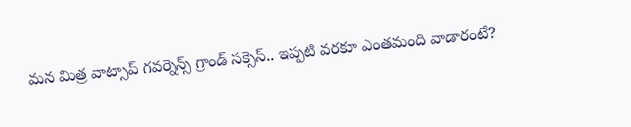మన మిత్ర వాట్సాప్ గవర్నెన్స్ గ్రాండ్ సక్సెస్.. ఇప్పటి వరకూ ఎంతమంది వాడారంటే?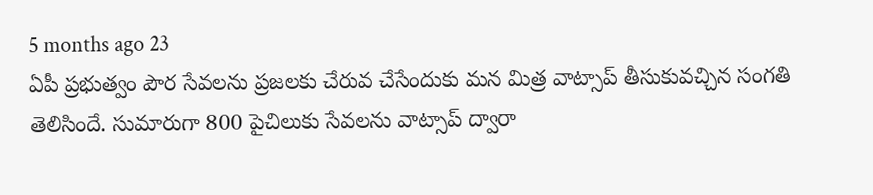5 months ago 23
ఏపీ ప్రభుత్వం పౌర సేవలను ప్రజలకు చేరువ చేసేందుకు మన మిత్ర వాట్సాప్ తీసుకువచ్చిన సంగతి తెలిసిందే. సుమారుగా 800 పైచిలుకు సేవలను వాట్సాప్ ద్వారా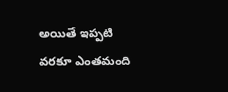అయితే ఇప్పటి వరకూ ఎంతమంది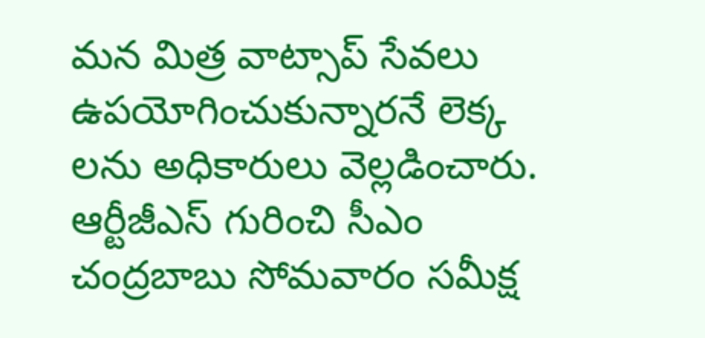మన మిత్ర వాట్సాప్ సేవలు ఉపయోగించుకున్నారనే లెక్క లను అధికారులు వెల్లడించారు. ఆర్టీజీఎస్ గురించి సీఎం చంద్రబాబు సోమవారం సమీక్ష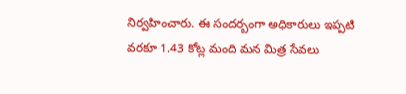నిర్వహించారు. ఈ సందర్బంగా అధికారులు ఇప్పటి వరకూ 1.43 కోట్ల మంది మన మిత్ర సేవలు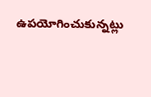ఉపయోగించుకున్నట్లు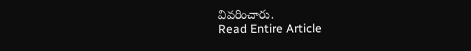వివరించారు.
Read Entire Article